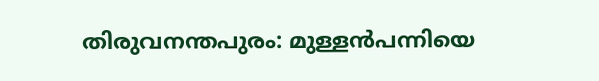തിരുവനന്തപുരം: മുള്ളൻപന്നിയെ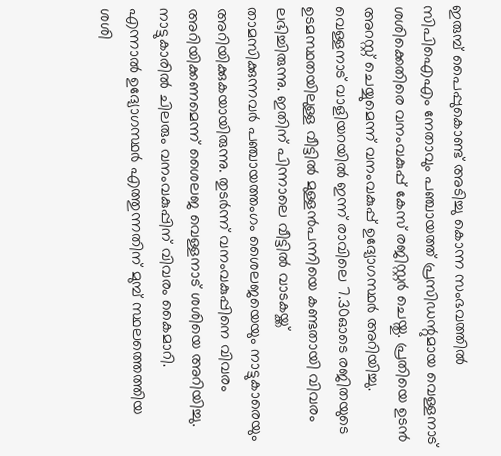ഇരുമ്പ് പൈപ്പുകൊണ്ട് അടിച്ചു കൊന്ന സംഭവത്തിൽ സിപിഐഎം നേതാവും പഞ്ചായത്ത് പ്രസിഡന്റുമായ വെള്ളനാട് ശശിക്കെതിരെ വനംവകുപ്പ് കേസ് രജിസ്റ്റർ ചെയ്തു. പ്രതിയെ ഉടൻ അറസ്റ്റ് ചെയ്യുമെന്ന് വനംവകുപ്പ് ഉദ്യോഗസ്ഥർ അറിയിച്ചു.
വെള്ളനാട് വാളിയറയിൽ ഇന്ന് രാവിലെ 7.30ഓടെ രജിതയുടെ ഉടമസ്ഥതയിലുള്ള വീട്ടിൽ മുള്ളൻപന്നിയെ കണ്ടതായി വിവരം ലഭിച്ചിരുന്നു. ഇതിന് പിന്നാലെ വീട്ടിൽ വാടകയ്ക്ക് താമസിക്കുന്നവർ പഞ്ചായത്തംഗം ശൈലജയെയും നാട്ടുകാരെയും അറിയിക്കുകയായിരുന്നു. തുടർന്ന് വനംവകുപ്പിനെ വിവരം അറിയിക്കണമെന്ന് ശൈലജ വെള്ളനാട് ശശിയെ അറിയിച്ചു. നാട്ടുകാരിൽ ചിലരും വനംവകുപ്പിന് വിവരം കൈമാറി.
എന്നാൽ ഉദ്യോഗസ്ഥർ എത്തുന്നതിന് മുമ്പ് സ്ഥലത്തെത്തിയ ശശി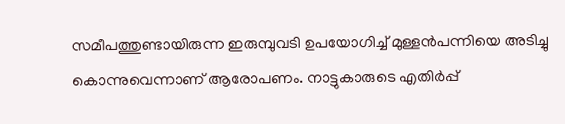സമീപത്തുണ്ടായിരുന്ന ഇരുമ്പുവടി ഉപയോഗിച്ച് മുള്ളൻപന്നിയെ അടിച്ചു കൊന്നുവെന്നാണ് ആരോപണം. നാട്ടുകാരുടെ എതിർപ്പ്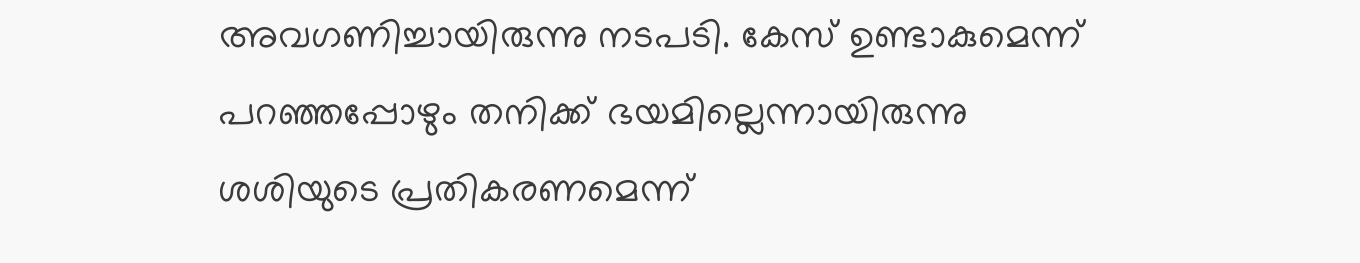അവഗണിച്ചായിരുന്നു നടപടി. കേസ് ഉണ്ടാകുമെന്ന് പറഞ്ഞപ്പോഴും തനിക്ക് ഭയമില്ലെന്നായിരുന്നു ശശിയുടെ പ്രതികരണമെന്ന്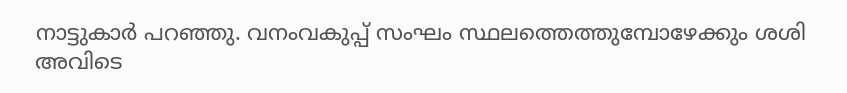നാട്ടുകാർ പറഞ്ഞു. വനംവകുപ്പ് സംഘം സ്ഥലത്തെത്തുമ്പോഴേക്കും ശശി അവിടെ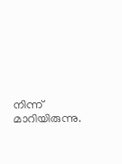നിന്ന് മാറിയിരുന്നു.